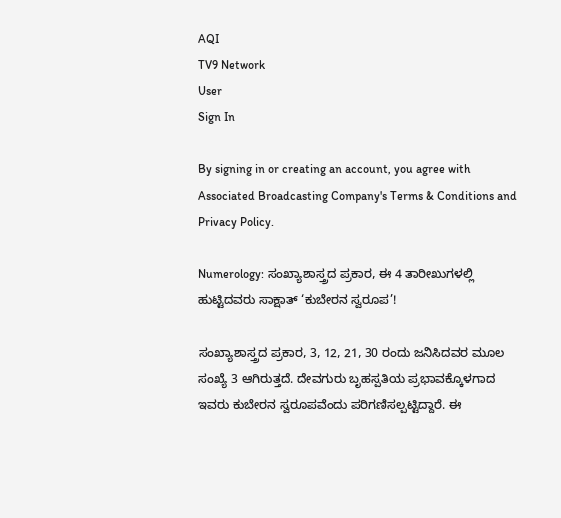AQI
TV9 Network
User
Sign In

By signing in or creating an account, you agree with Associated Broadcasting Company's Terms & Conditions and Privacy Policy.

Numerology: ಸಂಖ್ಯಾಶಾಸ್ತ್ರದ ಪ್ರಕಾರ, ಈ 4 ತಾರೀಖುಗಳಲ್ಲಿ ಹುಟ್ಟಿದವರು ಸಾಕ್ಷಾತ್ ‘ಕುಬೇರನ ಸ್ವರೂಪ’!

ಸಂಖ್ಯಾಶಾಸ್ತ್ರದ ಪ್ರಕಾರ, 3, 12, 21, 30 ರಂದು ಜನಿಸಿದವರ ಮೂಲ ಸಂಖ್ಯೆ 3 ಆಗಿರುತ್ತದೆ. ದೇವಗುರು ಬೃಹಸ್ಪತಿಯ ಪ್ರಭಾವಕ್ಕೊಳಗಾದ ಇವರು ಕುಬೇರನ ಸ್ವರೂಪವೆಂದು ಪರಿಗಣಿಸಲ್ಪಟ್ಟಿದ್ದಾರೆ. ಈ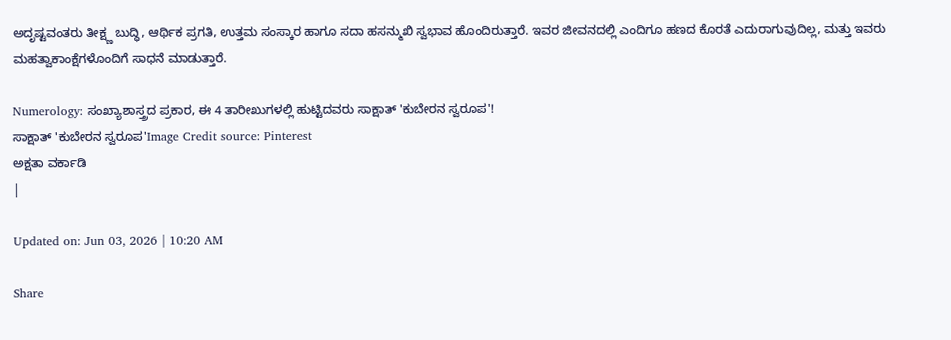ಅದೃಷ್ಟವಂತರು ತೀಕ್ಷ್ಣ ಬುದ್ಧಿ, ಆರ್ಥಿಕ ಪ್ರಗತಿ, ಉತ್ತಮ ಸಂಸ್ಕಾರ ಹಾಗೂ ಸದಾ ಹಸನ್ಮುಖಿ ಸ್ವಭಾವ ಹೊಂದಿರುತ್ತಾರೆ. ಇವರ ಜೀವನದಲ್ಲಿ ಎಂದಿಗೂ ಹಣದ ಕೊರತೆ ಎದುರಾಗುವುದಿಲ್ಲ, ಮತ್ತು ಇವರು ಮಹತ್ವಾಕಾಂಕ್ಷೆಗಳೊಂದಿಗೆ ಸಾಧನೆ ಮಾಡುತ್ತಾರೆ.

Numerology: ಸಂಖ್ಯಾಶಾಸ್ತ್ರದ ಪ್ರಕಾರ, ಈ 4 ತಾರೀಖುಗಳಲ್ಲಿ ಹುಟ್ಟಿದವರು ಸಾಕ್ಷಾತ್ 'ಕುಬೇರನ ಸ್ವರೂಪ'!
ಸಾಕ್ಷಾತ್ 'ಕುಬೇರನ ಸ್ವರೂಪ'Image Credit source: Pinterest
ಅಕ್ಷತಾ ವರ್ಕಾಡಿ
|

Updated on: Jun 03, 2026 | 10:20 AM

Share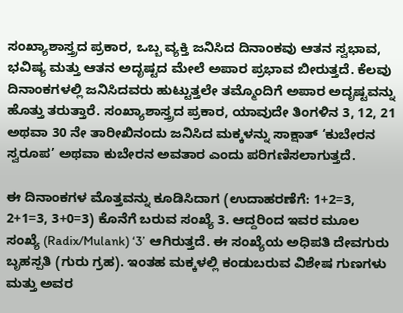ಸಂಖ್ಯಾಶಾಸ್ತ್ರದ ಪ್ರಕಾರ, ಒಬ್ಬ ವ್ಯಕ್ತಿ ಜನಿಸಿದ ದಿನಾಂಕವು ಆತನ ಸ್ವಭಾವ, ಭವಿಷ್ಯ ಮತ್ತು ಆತನ ಅದೃಷ್ಟದ ಮೇಲೆ ಅಪಾರ ಪ್ರಭಾವ ಬೀರುತ್ತದೆ. ಕೆಲವು ದಿನಾಂಕಗಳಲ್ಲಿ ಜನಿಸಿದವರು ಹುಟ್ಟುತ್ತಲೇ ತಮ್ಮೊಂದಿಗೆ ಅಪಾರ ಅದೃಷ್ಟವನ್ನು ಹೊತ್ತು ತರುತ್ತಾರೆ. ಸಂಖ್ಯಾಶಾಸ್ತ್ರದ ಪ್ರಕಾರ, ಯಾವುದೇ ತಿಂಗಳಿನ 3, 12, 21 ಅಥವಾ 30 ನೇ ತಾರೀಖಿನಂದು ಜನಿಸಿದ ಮಕ್ಕಳನ್ನು ಸಾಕ್ಷಾತ್ ‘ಕುಬೇರನ ಸ್ವರೂಪ’ ಅಥವಾ ಕುಬೇರನ ಅವತಾರ ಎಂದು ಪರಿಗಣಿಸಲಾಗುತ್ತದೆ.

ಈ ದಿನಾಂಕಗಳ ಮೊತ್ತವನ್ನು ಕೂಡಿಸಿದಾಗ (ಉದಾಹರಣೆಗೆ: 1+2=3, 2+1=3, 3+0=3) ಕೊನೆಗೆ ಬರುವ ಸಂಖ್ಯೆ 3. ಆದ್ದರಿಂದ ಇವರ ಮೂಲ ಸಂಖ್ಯೆ (Radix/Mulank) ‘3’ ಆಗಿರುತ್ತದೆ. ಈ ಸಂಖ್ಯೆಯ ಅಧಿಪತಿ ದೇವಗುರು ಬೃಹಸ್ಪತಿ (ಗುರು ಗ್ರಹ). ಇಂತಹ ಮಕ್ಕಳಲ್ಲಿ ಕಂಡುಬರುವ ವಿಶೇಷ ಗುಣಗಳು ಮತ್ತು ಅವರ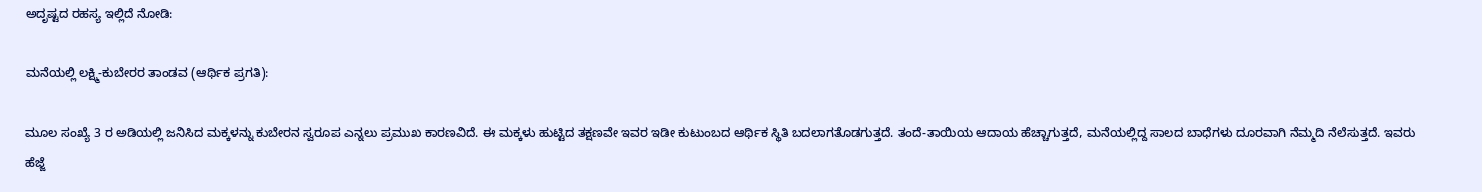ಅದೃಷ್ಟದ ರಹಸ್ಯ ಇಲ್ಲಿದೆ ನೋಡಿ:

ಮನೆಯಲ್ಲಿ ಲಕ್ಷ್ಮಿ-ಕುಬೇರರ ತಾಂಡವ (ಆರ್ಥಿಕ ಪ್ರಗತಿ):

ಮೂಲ ಸಂಖ್ಯೆ 3 ರ ಅಡಿಯಲ್ಲಿ ಜನಿಸಿದ ಮಕ್ಕಳನ್ನು ಕುಬೇರನ ಸ್ವರೂಪ ಎನ್ನಲು ಪ್ರಮುಖ ಕಾರಣವಿದೆ. ಈ ಮಕ್ಕಳು ಹುಟ್ಟಿದ ತಕ್ಷಣವೇ ಇವರ ಇಡೀ ಕುಟುಂಬದ ಆರ್ಥಿಕ ಸ್ಥಿತಿ ಬದಲಾಗತೊಡಗುತ್ತದೆ. ತಂದೆ-ತಾಯಿಯ ಆದಾಯ ಹೆಚ್ಚಾಗುತ್ತದೆ, ಮನೆಯಲ್ಲಿದ್ದ ಸಾಲದ ಬಾಧೆಗಳು ದೂರವಾಗಿ ನೆಮ್ಮದಿ ನೆಲೆಸುತ್ತದೆ. ಇವರು ಹೆಜ್ಜೆ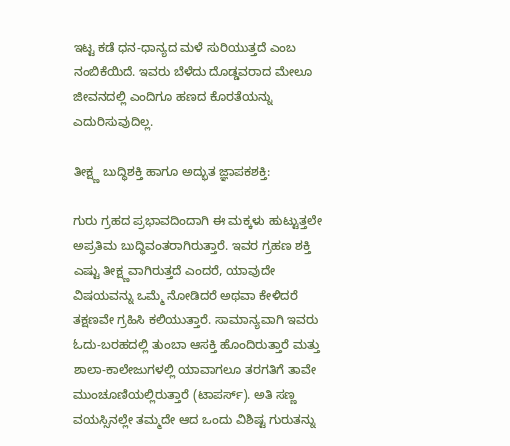ಇಟ್ಟ ಕಡೆ ಧನ-ಧಾನ್ಯದ ಮಳೆ ಸುರಿಯುತ್ತದೆ ಎಂಬ ನಂಬಿಕೆಯಿದೆ. ಇವರು ಬೆಳೆದು ದೊಡ್ಡವರಾದ ಮೇಲೂ ಜೀವನದಲ್ಲಿ ಎಂದಿಗೂ ಹಣದ ಕೊರತೆಯನ್ನು ಎದುರಿಸುವುದಿಲ್ಲ.

ತೀಕ್ಷ್ಣ ಬುದ್ಧಿಶಕ್ತಿ ಹಾಗೂ ಅದ್ಭುತ ಜ್ಞಾಪಕಶಕ್ತಿ:

ಗುರು ಗ್ರಹದ ಪ್ರಭಾವದಿಂದಾಗಿ ಈ ಮಕ್ಕಳು ಹುಟ್ಟುತ್ತಲೇ ಅಪ್ರತಿಮ ಬುದ್ಧಿವಂತರಾಗಿರುತ್ತಾರೆ. ಇವರ ಗ್ರಹಣ ಶಕ್ತಿ ಎಷ್ಟು ತೀಕ್ಷ್ಣವಾಗಿರುತ್ತದೆ ಎಂದರೆ, ಯಾವುದೇ ವಿಷಯವನ್ನು ಒಮ್ಮೆ ನೋಡಿದರೆ ಅಥವಾ ಕೇಳಿದರೆ ತಕ್ಷಣವೇ ಗ್ರಹಿಸಿ ಕಲಿಯುತ್ತಾರೆ. ಸಾಮಾನ್ಯವಾಗಿ ಇವರು ಓದು-ಬರಹದಲ್ಲಿ ತುಂಬಾ ಆಸಕ್ತಿ ಹೊಂದಿರುತ್ತಾರೆ ಮತ್ತು ಶಾಲಾ-ಕಾಲೇಜುಗಳಲ್ಲಿ ಯಾವಾಗಲೂ ತರಗತಿಗೆ ತಾವೇ ಮುಂಚೂಣಿಯಲ್ಲಿರುತ್ತಾರೆ (ಟಾಪರ್ಸ್). ಅತಿ ಸಣ್ಣ ವಯಸ್ಸಿನಲ್ಲೇ ತಮ್ಮದೇ ಆದ ಒಂದು ವಿಶಿಷ್ಟ ಗುರುತನ್ನು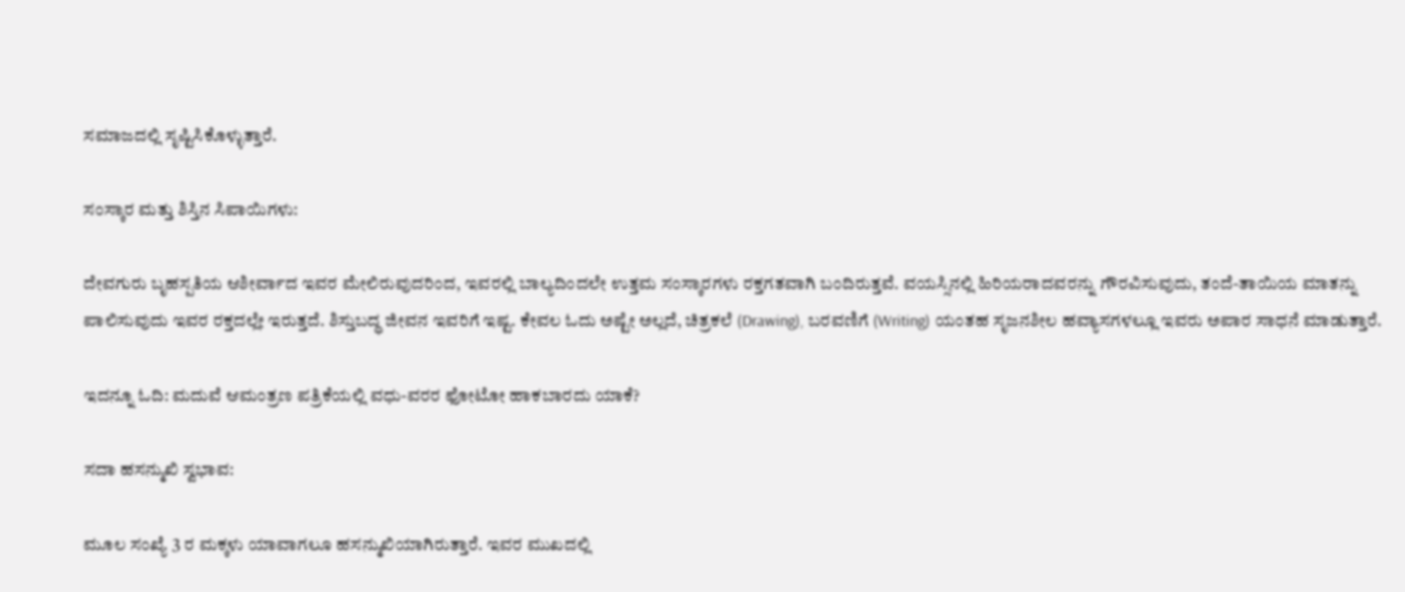ಸಮಾಜದಲ್ಲಿ ಸೃಷ್ಟಿಸಿಕೊಳ್ಳುತ್ತಾರೆ.

ಸಂಸ್ಕಾರ ಮತ್ತು ಶಿಸ್ತಿನ ಸಿಪಾಯಿಗಳು:

ದೇವಗುರು ಬೃಹಸ್ಪತಿಯ ಆಶೀರ್ವಾದ ಇವರ ಮೇಲಿರುವುದರಿಂದ, ಇವರಲ್ಲಿ ಬಾಲ್ಯದಿಂದಲೇ ಉತ್ತಮ ಸಂಸ್ಕಾರಗಳು ರಕ್ತಗತವಾಗಿ ಬಂದಿರುತ್ತವೆ. ವಯಸ್ಸಿನಲ್ಲಿ ಹಿರಿಯರಾದವರನ್ನು ಗೌರವಿಸುವುದು, ತಂದೆ-ತಾಯಿಯ ಮಾತನ್ನು ಪಾಲಿಸುವುದು ಇವರ ರಕ್ತದಲ್ಲೇ ಇರುತ್ತದೆ. ಶಿಸ್ತುಬದ್ಧ ಜೀವನ ಇವರಿಗೆ ಇಷ್ಟ. ಕೇವಲ ಓದು ಅಷ್ಟೇ ಅಲ್ಲದೆ, ಚಿತ್ರಕಲೆ (Drawing), ಬರವಣಿಗೆ (Writing) ಯಂತಹ ಸೃಜನಶೀಲ ಹವ್ಯಾಸಗಳಲ್ಲೂ ಇವರು ಅಪಾರ ಸಾಧನೆ ಮಾಡುತ್ತಾರೆ.

ಇದನ್ನೂ ಓದಿ: ಮದುವೆ ಆಮಂತ್ರಣ ಪತ್ರಿಕೆಯಲ್ಲಿ ವಧು-ವರರ ಫೋಟೋ ಹಾಕಬಾರದು ಯಾಕೆ?

ಸದಾ ಹಸನ್ಮುಖಿ ಸ್ವಭಾವ:

ಮೂಲ ಸಂಖ್ಯೆ 3 ರ ಮಕ್ಕಳು ಯಾವಾಗಲೂ ಹಸನ್ಮುಖಿಯಾಗಿರುತ್ತಾರೆ. ಇವರ ಮುಖದಲ್ಲಿ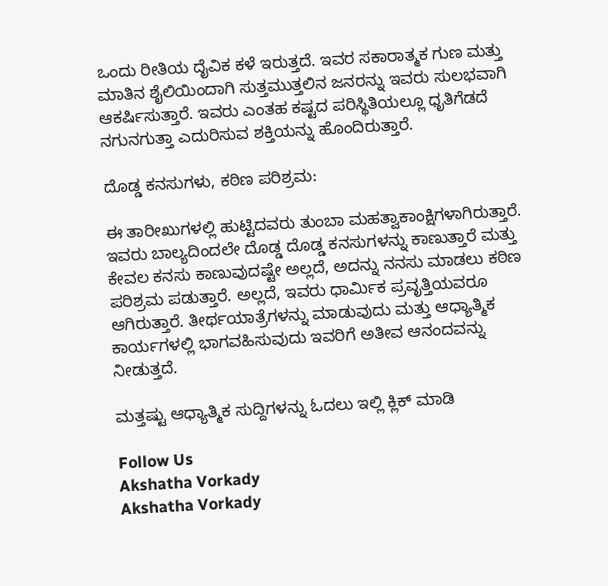ಒಂದು ರೀತಿಯ ದೈವಿಕ ಕಳೆ ಇರುತ್ತದೆ. ಇವರ ಸಕಾರಾತ್ಮಕ ಗುಣ ಮತ್ತು ಮಾತಿನ ಶೈಲಿಯಿಂದಾಗಿ ಸುತ್ತಮುತ್ತಲಿನ ಜನರನ್ನು ಇವರು ಸುಲಭವಾಗಿ ಆಕರ್ಷಿಸುತ್ತಾರೆ. ಇವರು ಎಂತಹ ಕಷ್ಟದ ಪರಿಸ್ಥಿತಿಯಲ್ಲೂ ಧೃತಿಗೆಡದೆ ನಗುನಗುತ್ತಾ ಎದುರಿಸುವ ಶಕ್ತಿಯನ್ನು ಹೊಂದಿರುತ್ತಾರೆ.

ದೊಡ್ಡ ಕನಸುಗಳು, ಕಠಿಣ ಪರಿಶ್ರಮ:

ಈ ತಾರೀಖುಗಳಲ್ಲಿ ಹುಟ್ಟಿದವರು ತುಂಬಾ ಮಹತ್ವಾಕಾಂಕ್ಷಿಗಳಾಗಿರುತ್ತಾರೆ. ಇವರು ಬಾಲ್ಯದಿಂದಲೇ ದೊಡ್ಡ ದೊಡ್ಡ ಕನಸುಗಳನ್ನು ಕಾಣುತ್ತಾರೆ ಮತ್ತು ಕೇವಲ ಕನಸು ಕಾಣುವುದಷ್ಟೇ ಅಲ್ಲದೆ, ಅದನ್ನು ನನಸು ಮಾಡಲು ಕಠಿಣ ಪರಿಶ್ರಮ ಪಡುತ್ತಾರೆ. ಅಲ್ಲದೆ, ಇವರು ಧಾರ್ಮಿಕ ಪ್ರವೃತ್ತಿಯವರೂ ಆಗಿರುತ್ತಾರೆ. ತೀರ್ಥಯಾತ್ರೆಗಳನ್ನು ಮಾಡುವುದು ಮತ್ತು ಆಧ್ಯಾತ್ಮಿಕ ಕಾರ್ಯಗಳಲ್ಲಿ ಭಾಗವಹಿಸುವುದು ಇವರಿಗೆ ಅತೀವ ಆನಂದವನ್ನು ನೀಡುತ್ತದೆ.

ಮತ್ತಷ್ಟು ಆಧ್ಯಾತ್ಮಿಕ ಸುದ್ದಿಗಳನ್ನು ಓದಲು ಇಲ್ಲಿ ಕ್ಲಿಕ್ ಮಾಡಿ

Follow Us
Akshatha Vorkady
Akshatha Vorkady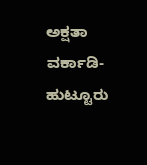ಅಕ್ಷತಾ ವರ್ಕಾಡಿ- ಹುಟ್ಟೂರು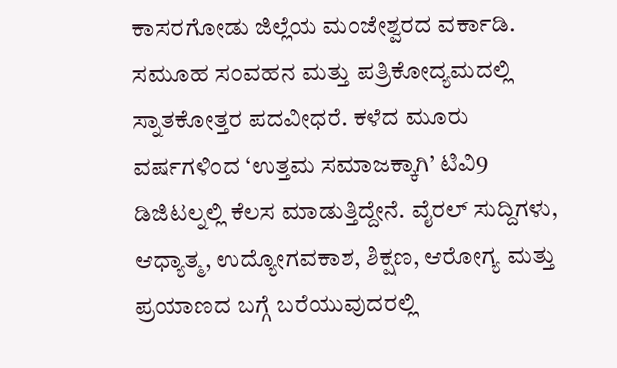ಕಾಸರಗೋಡು ಜಿಲ್ಲೆಯ ಮಂಜೇಶ್ವರದ ವರ್ಕಾಡಿ. ಸಮೂಹ ಸಂವಹನ ಮತ್ತು ಪತ್ರಿಕೋದ್ಯಮದಲ್ಲಿ ಸ್ನಾತಕೋತ್ತರ ಪದವೀಧರೆ. ಕಳೆದ ಮೂರು ವರ್ಷಗಳಿಂದ ‘ಉತ್ತಮ ಸಮಾಜಕ್ಕಾಗಿ’ ಟಿವಿ9 ಡಿಜಿಟಲ್ನಲ್ಲಿ ಕೆಲಸ ಮಾಡುತ್ತಿದ್ದೇನೆ. ವೈರಲ್ ಸುದ್ದಿಗಳು, ಆಧ್ಯಾತ್ಮ, ಉದ್ಯೋಗವಕಾಶ, ಶಿಕ್ಷಣ, ಆರೋಗ್ಯ ಮತ್ತು ಪ್ರಯಾಣದ ಬಗ್ಗೆ ಬರೆಯುವುದರಲ್ಲಿ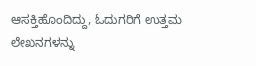ಆಸಕ್ತಿಹೊಂದಿದ್ದು, ಓದುಗರಿಗೆ ಉತ್ತಮ ಲೇಖನಗಳನ್ನು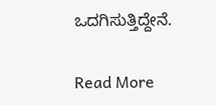ಒದಗಿಸುತ್ತಿದ್ದೇನೆ.

Read More